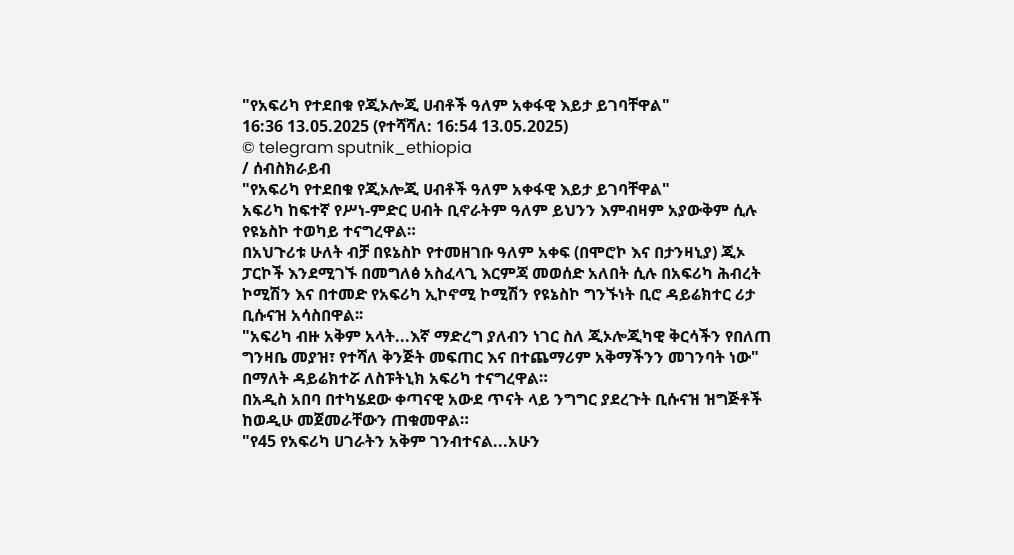"የአፍሪካ የተደበቁ የጂኦሎጂ ሀብቶች ዓለም አቀፋዊ እይታ ይገባቸዋል"
16:36 13.05.2025 (የተሻሻለ: 16:54 13.05.2025)
© telegram sputnik_ethiopia
/ ሰብስክራይብ
"የአፍሪካ የተደበቁ የጂኦሎጂ ሀብቶች ዓለም አቀፋዊ እይታ ይገባቸዋል"
አፍሪካ ከፍተኛ የሥነ-ምድር ሀብት ቢኖራትም ዓለም ይህንን እምብዛም አያውቅም ሲሉ የዩኔስኮ ተወካይ ተናግረዋል።
በአህጉሪቱ ሁለት ብቻ በዩኔስኮ የተመዘገቡ ዓለም አቀፍ (በሞሮኮ እና በታንዛኒያ) ጂኦ ፓርኮች እንደሚገኙ በመግለፅ አስፈላጊ እርምጃ መወሰድ አለበት ሲሉ በአፍሪካ ሕብረት ኮሚሽን እና በተመድ የአፍሪካ ኢኮኖሚ ኮሚሽን የዩኔስኮ ግንኙነት ቢሮ ዳይሬክተር ሪታ ቢሱናዝ አሳስበዋል፡፡
"አፍሪካ ብዙ አቅም አላት...እኛ ማድረግ ያለብን ነገር ስለ ጂኦሎጂካዊ ቅርሳችን የበለጠ ግንዛቤ መያዝ፣ የተሻለ ቅንጅት መፍጠር እና በተጨማሪም አቅማችንን መገንባት ነው" በማለት ዳይሬክተሯ ለስፑትኒክ አፍሪካ ተናግረዋል።
በአዲስ አበባ በተካሄደው ቀጣናዊ አውደ ጥናት ላይ ንግግር ያደረጉት ቢሱናዝ ዝግጅቶች ከወዲሁ መጀመራቸውን ጠቁመዋል።
"የ45 የአፍሪካ ሀገራትን አቅም ገንብተናል...አሁን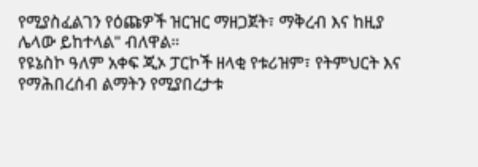የሚያስፈልገን የዕጩዎች ዝርዝር ማዘጋጀት፣ ማቅረብ እና ከዚያ ሌላው ይከተላል" ብለዋል።
የዩኔስኮ ዓለም አቀፍ ጂኦ ፓርኮች ዘላቂ የቱሪዝም፣ የትምህርት እና የማሕበረሰብ ልማትን የሚያበረታቱ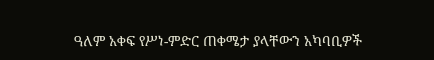ዓለም አቀፍ የሥነ-ምድር ጠቀሜታ ያላቸውን አካባቢዎች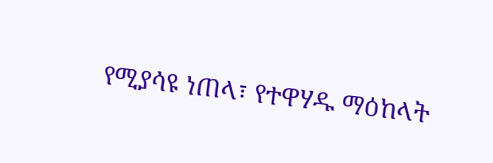የሚያሳዩ ነጠላ፣ የተዋሃዱ ማዕከላት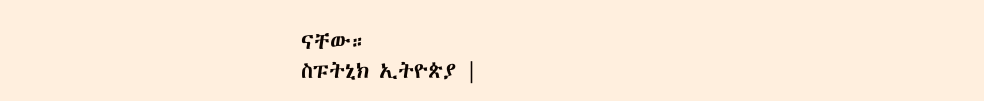ናቸው።
ስፑትኒክ ኢትዮጵያ |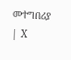መተግበሪያ | X